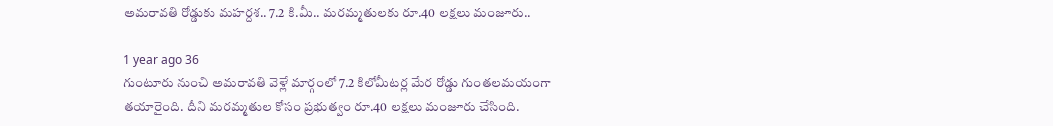అమరావతి రోడ్డుకు మహర్దశ.. 7.2 కి.మీ.. మరమ్మతులకు రూ.40 లక్షలు మంజూరు..

1 year ago 36
గుంటూరు నుంచి అమరావతి వెళ్లే మార్గంలో 7.2 కిలోమీటర్ల మేర రోడ్డు గుంతలమయంగా తయారైంది. దీని మరమ్మతుల కోసం ప్రభుత్వం రూ.40 లక్షలు మంజూరు చేసింది.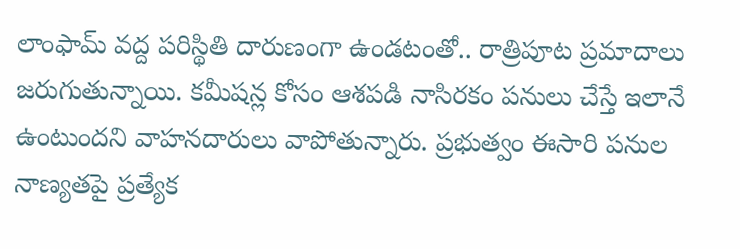లాంఫామ్ వద్ద పరిస్థితి దారుణంగా ఉండటంతో.. రాత్రిపూట ప్రమాదాలు జరుగుతున్నాయి. కమీషన్ల కోసం ఆశపడి నాసిరకం పనులు చేస్తే ఇలానే ఉంటుందని వాహనదారులు వాపోతున్నారు. ప్రభుత్వం ఈసారి పనుల నాణ్యతపై ప్రత్యేక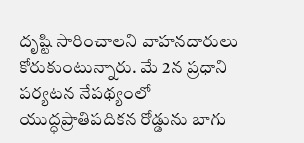దృష్టి సారించాలని వాహనదారులు కోరుకుంటున్నారు. మే 2న ప్రధాని పర్యటన నేపథ్యంలో యుద్ధప్రాతిపదికన రోడ్డును బాగు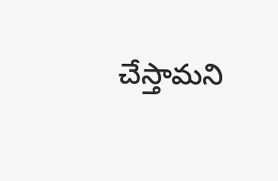చేస్తామని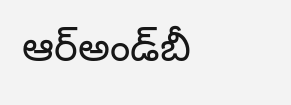ఆర్‌అండ్‌బీ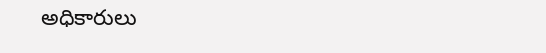అధికారులు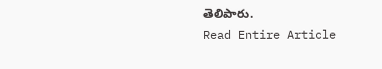తెలిపారు.
Read Entire Article